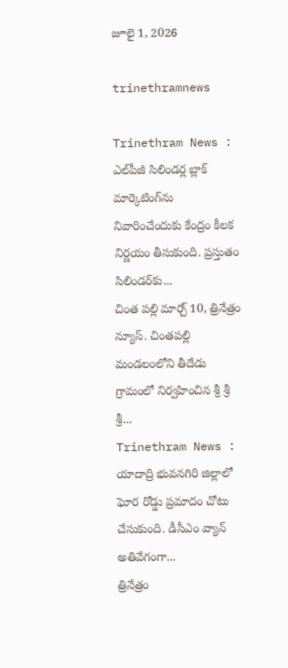జూలై 1, 2026

trinethramnews

Trinethram News : ఎల్‌పీజీ సిలిండర్ల బ్లాక్‌ మార్కెటింగ్‌ను నివారించేందుకు కేంద్రం కీలక నిర్ణయం తీసుకుంది. ప్రస్తుతం సిలిండర్‌కు...
చింత పల్లి మార్చ్ 10, త్రినేత్రం న్యూస్. చింతపల్లి మండలంలోని తీదేడు గ్రామంలో నిర్వహించిన శ్రీ శ్రీ శ్రీ...
Trinethram News : యాదాద్రి భువనగిరి జిల్లాలో ఘోర రోడ్డు ప్రమాదం చోటు చేసుకుంది. డీసీఎం వ్యాన్ అతివేగంగా...
త్రినేత్రం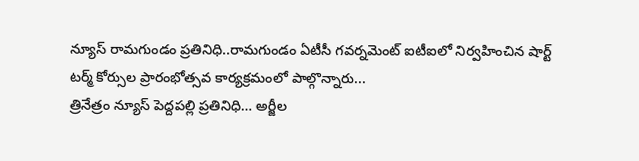న్యూస్ రామగుండం ప్రతినిధి..రామగుండం ఏటీసీ గవర్నమెంట్ ఐటీఐలో నిర్వహించిన షార్ట్ టర్మ్ కోర్సుల ప్రారంభోత్సవ కార్యక్రమంలో పాల్గొన్నారు...
త్రినేత్రం న్యూస్ పెద్దపల్లి ప్రతినిధి… అర్జీల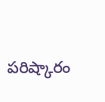పరిష్కారం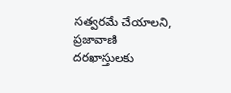సత్వరమే చేయాలని, ప్రజావాణి దరఖాస్తులకు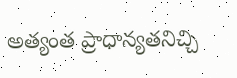అత్యంత ప్రాధాన్యతనిచ్చి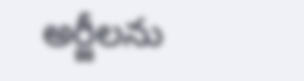అర్జీలను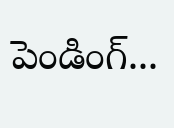పెండింగ్...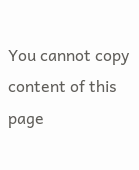You cannot copy content of this page